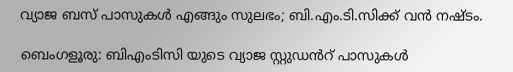വ്യാജ ബസ് പാസുകൾ എങ്ങും സുലഭം; ബി.എം.ടി.സിക്ക് വൻ നഷ്ടം.

ബെംഗളൂരു: ബിഎംടിസി യുടെ വ്യാജ സ്റ്റുഡൻറ് പാസുകള്‍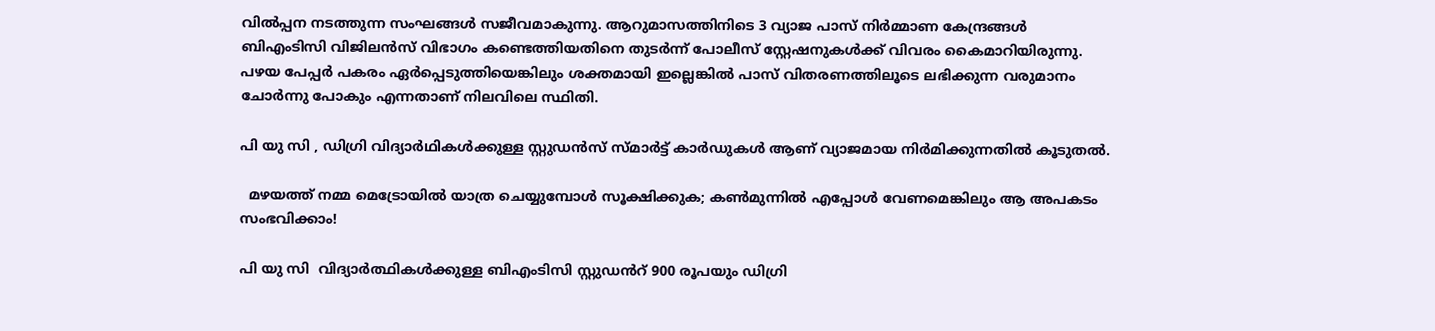വിൽപ്പന നടത്തുന്ന സംഘങ്ങൾ സജീവമാകുന്നു. ആറുമാസത്തിനിടെ 3 വ്യാജ പാസ് നിർമ്മാണ കേന്ദ്രങ്ങൾ ബിഎംടിസി വിജിലൻസ് വിഭാഗം കണ്ടെത്തിയതിനെ തുടർന്ന് പോലീസ് സ്റ്റേഷനുകൾക്ക് വിവരം കൈമാറിയിരുന്നു. പഴയ പേപ്പർ പകരം ഏർപ്പെടുത്തിയെങ്കിലും ശക്തമായി ഇല്ലെങ്കിൽ പാസ് വിതരണത്തിലൂടെ ലഭിക്കുന്ന വരുമാനം ചോർന്നു പോകും എന്നതാണ് നിലവിലെ സ്ഥിതി.

പി യു സി , ഡിഗ്രി വിദ്യാർഥികൾക്കുള്ള സ്റ്റുഡൻസ് സ്മാർട്ട് കാർഡുകൾ ആണ് വ്യാജമായ നിർമിക്കുന്നതിൽ കൂടുതൽ.

  മഴയത്ത് നമ്മ മെട്രോയിൽ യാത്ര ചെയ്യുമ്പോൾ സൂക്ഷിക്കുക; കൺമുന്നിൽ എപ്പോൾ വേണമെങ്കിലും ആ അപകടം സംഭവിക്കാം!

പി യു സി  വിദ്യാർത്ഥികൾക്കുള്ള ബിഎംടിസി സ്റ്റുഡൻറ് 900 രൂപയും ഡിഗ്രി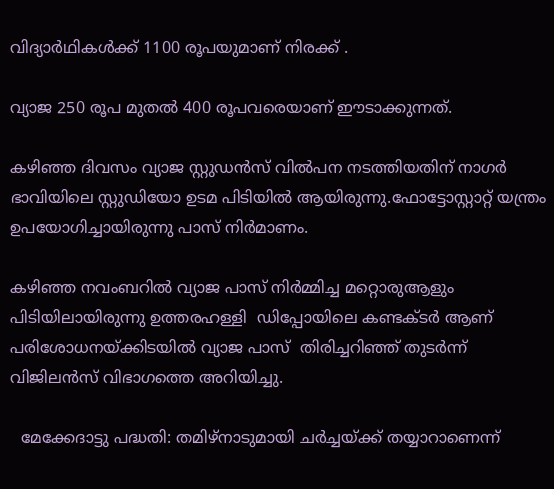വിദ്യാർഥികൾക്ക് 1100 രൂപയുമാണ് നിരക്ക് .

വ്യാജ 250 രൂപ മുതൽ 400 രൂപവരെയാണ് ഈടാക്കുന്നത്.

കഴിഞ്ഞ ദിവസം വ്യാജ സ്റ്റുഡൻസ് വിൽപന നടത്തിയതിന് നാഗർ ഭാവിയിലെ സ്റ്റുഡിയോ ഉടമ പിടിയില്‍ ആയിരുന്നു.ഫോട്ടോസ്റ്റാറ്റ് യന്ത്രം ഉപയോഗിച്ചായിരുന്നു പാസ്‌ നിർമാണം.

കഴിഞ്ഞ നവംബറിൽ വ്യാജ പാസ് നിർമ്മിച്ച മറ്റൊരുആളും പിടിയിലായിരുന്നു ഉത്തരഹള്ളി  ഡിപ്പോയിലെ കണ്ടക്ടർ ആണ് പരിശോധനയ്ക്കിടയിൽ വ്യാജ പാസ്‌  തിരിച്ചറിഞ്ഞ് തുടർന്ന് വിജിലൻസ് വിഭാഗത്തെ അറിയിച്ചു.

  മേക്കേദാട്ടു പദ്ധതി: തമിഴ്‌നാടുമായി ചർച്ചയ്ക്ക് തയ്യാറാണെന്ന്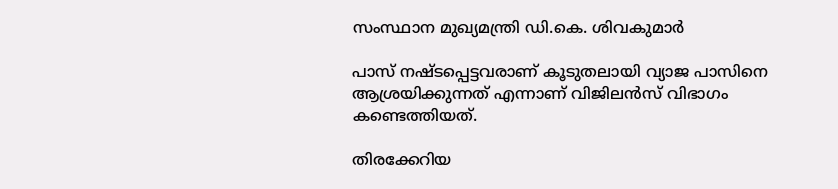സംസ്ഥാന മുഖ്യമന്ത്രി ഡി.കെ. ശിവകുമാർ

പാസ്‌ നഷ്ടപ്പെട്ടവരാണ് കൂടുതലായി വ്യാജ പാസിനെ  ആശ്രയിക്കുന്നത് എന്നാണ് വിജിലൻസ് വിഭാഗം കണ്ടെത്തിയത്.

തിരക്കേറിയ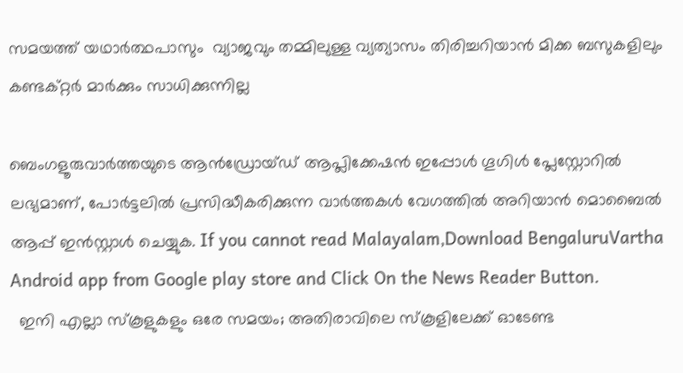സമയത്ത് യഥാർത്ഥപാസും  വ്യാജവും തമ്മിലുള്ള വ്യത്യാസം തിരിച്ചറിയാൻ മിക്ക ബസുകളിലും കണ്ടക്റ്റര്‍ മാര്‍ക്കും സാധിക്കുന്നില്ല

ബെംഗളൂരുവാർത്തയുടെ ആൻഡ്രോയ്ഡ് ആപ്ലിക്കേഷൻ ഇപ്പോൾ ഗൂഗിൾ പ്ലേസ്റ്റോറിൽ ലഭ്യമാണ്, പോർട്ടലിൽ പ്രസിദ്ധീകരിക്കുന്ന വാർത്തകൾ വേഗത്തിൽ അറിയാൻ മൊബൈൽ ആപ്പ് ഇൻസ്റ്റാൾ ചെയ്യുക. If you cannot read Malayalam,Download BengaluruVartha Android app from Google play store and Click On the News Reader Button.
  ഇനി എല്ലാ സ്കൂളുകളും ഒരേ സമയം; അതിരാവിലെ സ്കൂളിലേക്ക് ഓടേണ്ട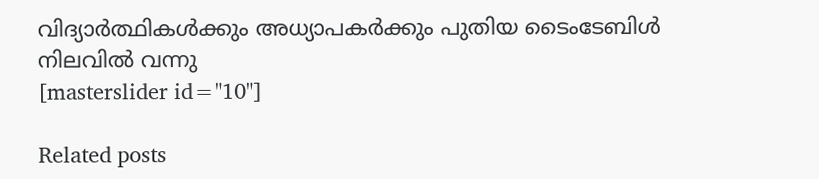വിദ്യാർത്ഥികൾക്കും അധ്യാപകർക്കും പുതിയ ടൈംടേബിൾ നിലവിൽ വന്നു
[masterslider id="10"]

Related posts